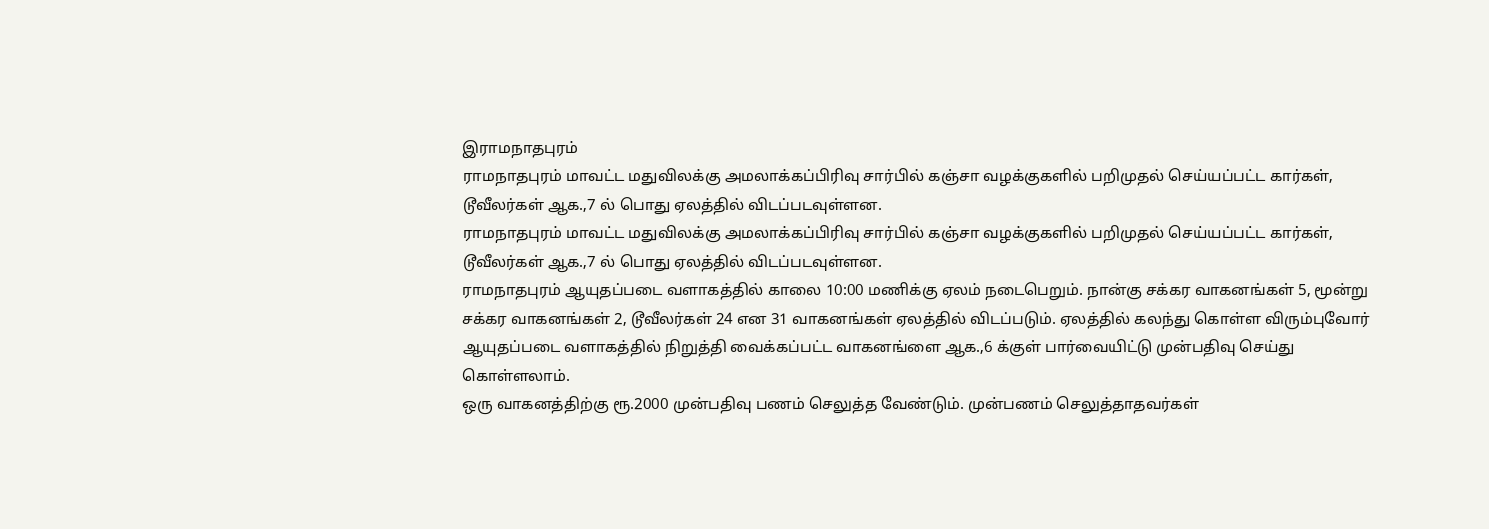இராமநாதபுரம்
ராமநாதபுரம் மாவட்ட மதுவிலக்கு அமலாக்கப்பிரிவு சார்பில் கஞ்சா வழக்குகளில் பறிமுதல் செய்யப்பட்ட கார்கள், டூவீலர்கள் ஆக.,7 ல் பொது ஏலத்தில் விடப்படவுள்ளன.
ராமநாதபுரம் மாவட்ட மதுவிலக்கு அமலாக்கப்பிரிவு சார்பில் கஞ்சா வழக்குகளில் பறிமுதல் செய்யப்பட்ட கார்கள், டூவீலர்கள் ஆக.,7 ல் பொது ஏலத்தில் விடப்படவுள்ளன.
ராமநாதபுரம் ஆயுதப்படை வளாகத்தில் காலை 10:00 மணிக்கு ஏலம் நடைபெறும். நான்கு சக்கர வாகனங்கள் 5, மூன்று சக்கர வாகனங்கள் 2, டூவீலர்கள் 24 என 31 வாகனங்கள் ஏலத்தில் விடப்படும். ஏலத்தில் கலந்து கொள்ள விரும்புவோர் ஆயுதப்படை வளாகத்தில் நிறுத்தி வைக்கப்பட்ட வாகனங்ளை ஆக.,6 க்குள் பார்வையிட்டு முன்பதிவு செய்து கொள்ளலாம்.
ஒரு வாகனத்திற்கு ரூ.2000 முன்பதிவு பணம் செலுத்த வேண்டும். முன்பணம் செலுத்தாதவர்கள்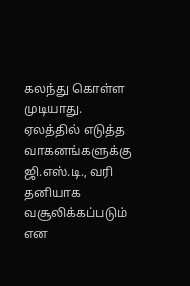கலந்து கொள்ள முடியாது. ஏலத்தில் எடுத்த வாகனங்களுக்கு ஜி.எஸ்.டி., வரி தனியாக வசூலிக்கப்படும் என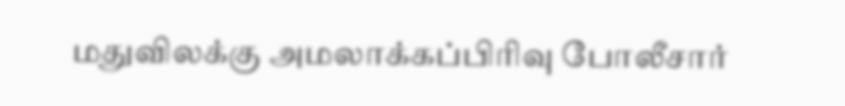மதுவிலக்கு அமலாக்கப்பிரிவு போலீசார்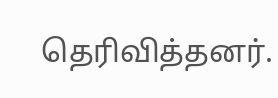தெரிவித்தனர்.